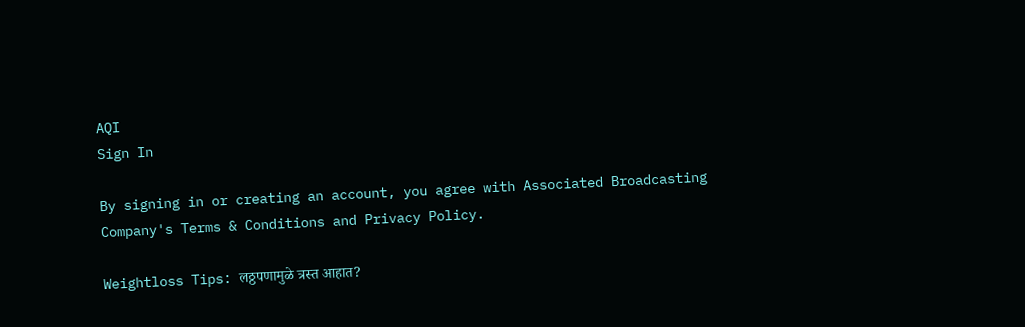AQI
Sign In

By signing in or creating an account, you agree with Associated Broadcasting Company's Terms & Conditions and Privacy Policy.

Weightloss Tips: लठ्ठपणामुळे त्रस्त आहात?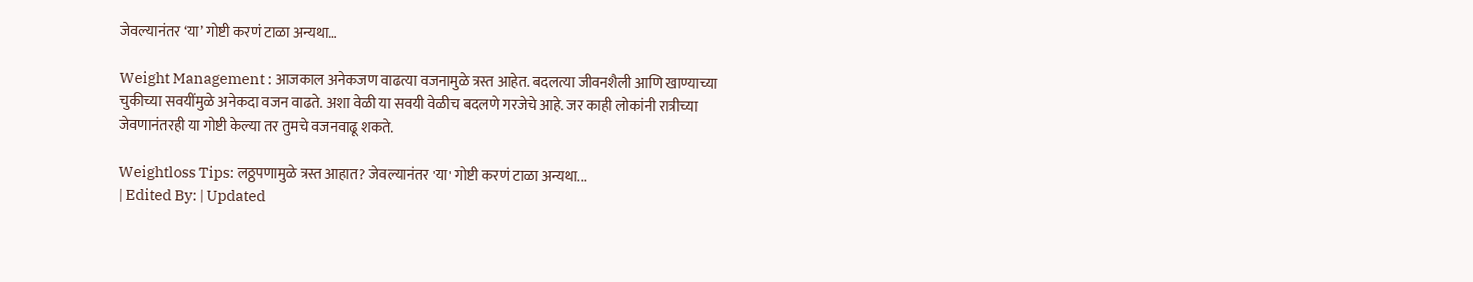जेवल्यानंतर ‘या’ गोष्टी करणं टाळा अन्यथा…

Weight Management : आजकाल अनेकजण वाढत्या वजनामुळे त्रस्त आहेत. बदलत्या जीवनशैली आणि खाण्याच्या चुकीच्या सवयींमुळे अनेकदा वजन वाढते. अशा वेळी या सवयी वेळीच बदलणे गरजेचे आहे. जर काही लोकांनी रात्रीच्या जेवणानंतरही या गोष्टी केल्या तर तुमचे वजनवाढू शकते.

Weightloss Tips: लठ्ठपणामुळे त्रस्त आहात? जेवल्यानंतर 'या' गोष्टी करणं टाळा अन्यथा...
| Edited By: | Updated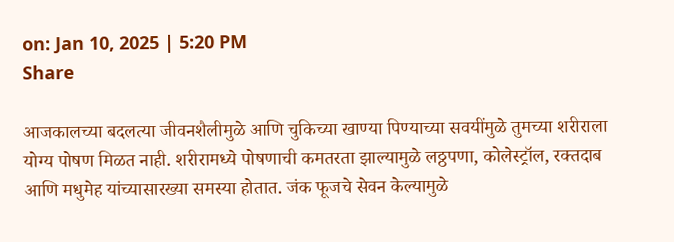on: Jan 10, 2025 | 5:20 PM
Share

आजकालच्या बदलत्या जीवनशैलीमुळे आणि चुकिच्या खाण्या पिण्याच्या सवयींमुळे तुमच्या शरीराला योग्य पोषण मिळत नाही. शरीरामध्ये पोषणाची कमतरता झाल्यामुळे लठ्ठपणा, कोलेस्ट्रॉल, रक्तदाब आणि मधुमेह यांच्यासारख्या समस्या होतात. जंक फूजचे सेवन केल्यामुळे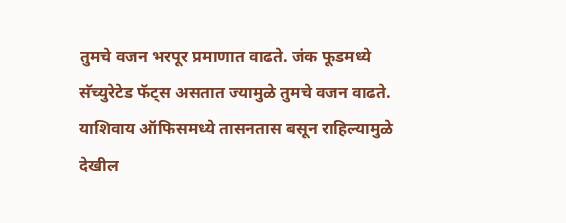तुमचे वजन भरपूर प्रमाणात वाढते. जंक फूडमध्ये सॅच्युरेटेड फॅट्स असतात ज्यामुळे तुमचे वजन वाढते. याशिवाय ऑफिसमध्ये तासनतास बसून राहिल्यामुळे देखील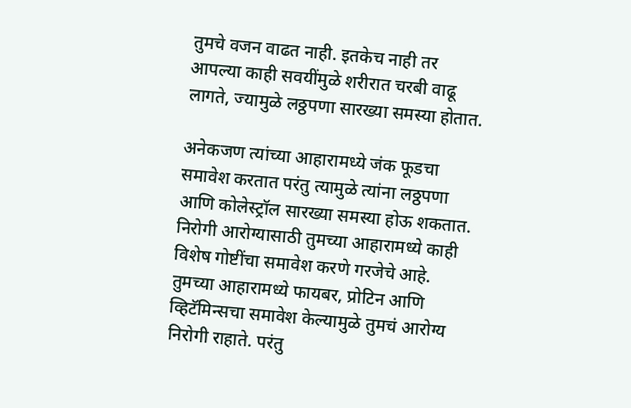तुमचे वजन वाढत नाही. इतकेच नाही तर आपल्या काही सवयींमुळे शरीरात चरबी वाढू लागते, ज्यामुळे लठ्ठपणा सारख्या समस्या होतात.

अनेकजण त्यांच्या आहारामध्ये जंक फूडचा समावेश करतात परंतु त्यामुळे त्यांना लठ्ठपणा आणि कोलेस्ट्रॉल सारख्या समस्या होऊ शकतात. निरोगी आरोग्यासाठी तुमच्या आहारामध्ये काही विशेष गोष्टींचा समावेश करणे गरजेचे आहे. तुमच्या आहारामध्ये फायबर, प्रोटिन आणि व्हिटॅमिन्सचा समावेश केल्यामुळे तुमचं आरोग्य निरोगी राहाते. परंतु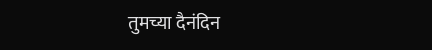तुमच्या दैनंदिन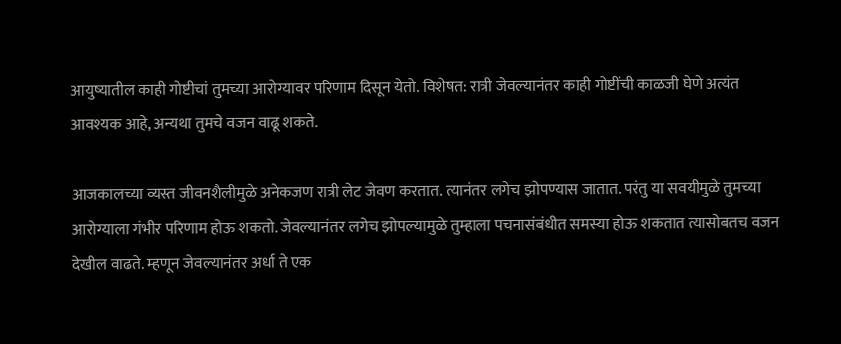आयुष्यातील काही गोष्टीचां तुमच्या आरोग्यावर परिणाम दिसून येतो. विशेषत: रात्री जेवल्यानंतर काही गोष्टींची काळजी घेणे अत्यंत आवश्यक आहे, अन्यथा तुमचे वजन वाढू शकते.

आजकालच्या व्यस्त जीवनशैलीमुळे अनेकजण रात्री लेट जेवण करतात. त्यानंतर लगेच झोपण्यास जातात. परंतु या सवयीमुळे तुमच्या आरोग्याला गंभीर परिणाम होऊ शकतो. जेवल्यानंतर लगेच झोपल्यामुळे तुम्हाला पचनासंबंधीत समस्या होऊ शकतात त्यासोबतच वजन देखील वाढते. म्हणून जेवल्यानंतर अर्धा ते एक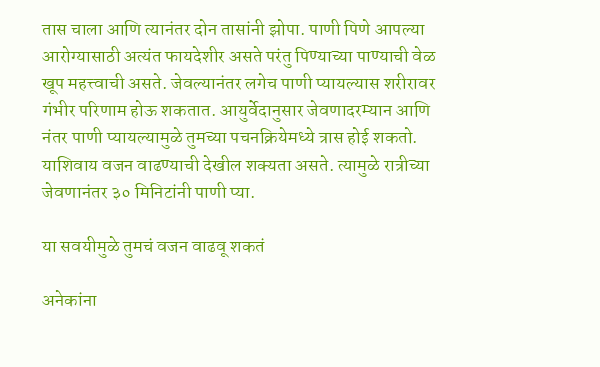तास चाला आणि त्यानंतर दोन तासांनी झोपा. पाणी पिणे आपल्या आरोग्यासाठी अत्यंत फायदेशीर असते परंतु पिण्याच्या पाण्याची वेळ खूप महत्त्वाची असते. जेवल्यानंतर लगेच पाणी प्यायल्यास शरीरावर गंभीर परिणाम होऊ शकतात. आयुर्वेदानुसार जेवणादरम्यान आणि नंतर पाणी प्यायल्यामुळे तुमच्या पचनक्रियेमध्ये त्रास होई शकतो. याशिवाय वजन वाढण्याची देखील शक्यता असते. त्यामुळे रात्रीच्या जेवणानंतर ३० मिनिटांनी पाणी प्या.

या सवयीमुळे तुमचं वजन वाढवू शकतं

अनेकांना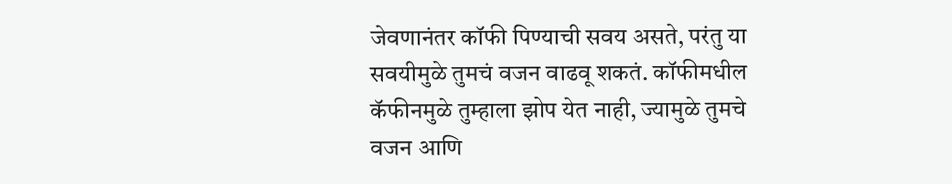जेवणानंतर कॉफी पिण्याची सवय असते, परंतु या सवयीमुळे तुमचं वजन वाढवू शकतं. कॉफीमधील कॅफीनमुळे तुम्हाला झोप येत नाही, ज्यामुळे तुमचे वजन आणि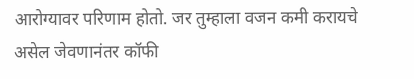आरोग्यावर परिणाम होतो. जर तुम्हाला वजन कमी करायचे असेल जेवणानंतर कॉफी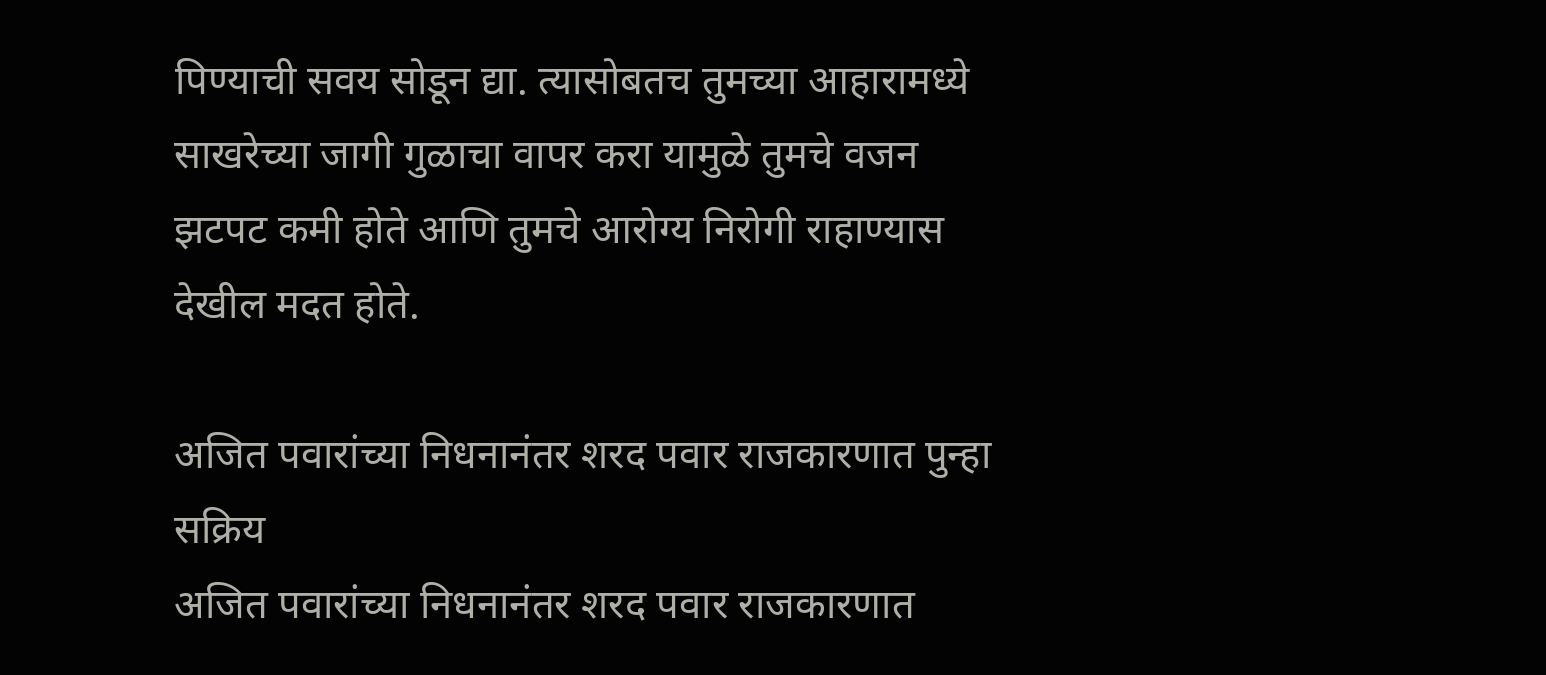पिण्याची सवय सोडून द्या. त्यासोबतच तुमच्या आहारामध्ये साखरेच्या जागी गुळाचा वापर करा यामुळे तुमचे वजन झटपट कमी होते आणि तुमचे आरोग्य निरोगी राहाण्यास देखील मदत होते.

अजित पवारांच्या निधनानंतर शरद पवार राजकारणात पुन्हा सक्रिय
अजित पवारांच्या निधनानंतर शरद पवार राजकारणात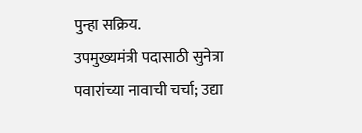पुन्हा सक्रिय.
उपमुख्यमंत्री पदासाठी सुनेत्रा पवारांच्या नावाची चर्चा; उद्या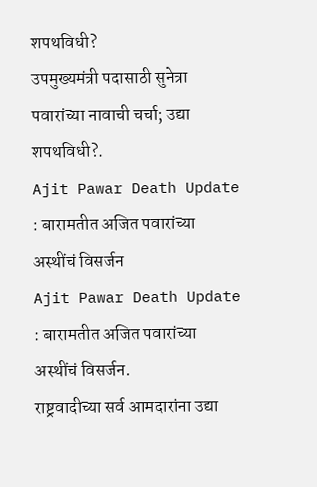शपथविधी?
उपमुख्यमंत्री पदासाठी सुनेत्रा पवारांच्या नावाची चर्चा; उद्या शपथविधी?.
Ajit Pawar Death Update : बारामतीत अजित पवारांच्या अस्थींचं विसर्जन
Ajit Pawar Death Update : बारामतीत अजित पवारांच्या अस्थींचं विसर्जन.
राष्ट्रवादीच्या सर्व आमदारांना उद्या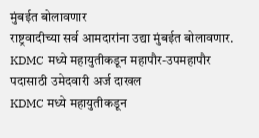मुंबईत बोलावणार
राष्ट्रवादीच्या सर्व आमदारांना उद्या मुंबईत बोलावणार.
KDMC मध्ये महायुतीकडून महापौर-उपमहापौर पदासाठी उमेदवारी अर्ज दाखल
KDMC मध्ये महायुतीकडून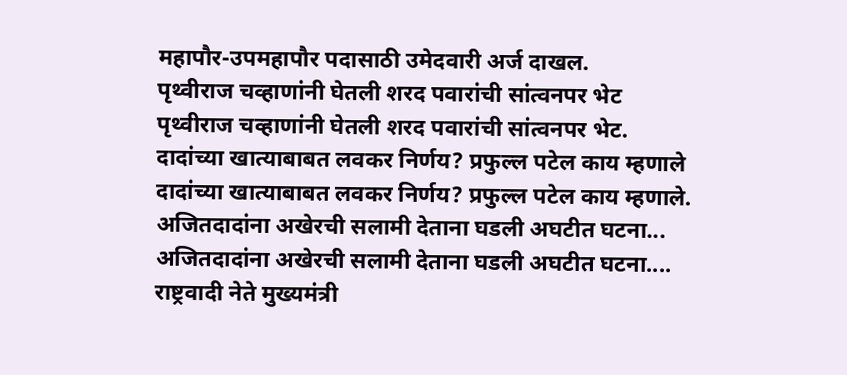महापौर-उपमहापौर पदासाठी उमेदवारी अर्ज दाखल.
पृथ्वीराज चव्हाणांनी घेतली शरद पवारांची सांत्वनपर भेट
पृथ्वीराज चव्हाणांनी घेतली शरद पवारांची सांत्वनपर भेट.
दादांच्या खात्याबाबत लवकर निर्णय? प्रफुल्ल पटेल काय म्हणाले
दादांच्या खात्याबाबत लवकर निर्णय? प्रफुल्ल पटेल काय म्हणाले.
अजितदादांना अखेरची सलामी देताना घडली अघटीत घटना...
अजितदादांना अखेरची सलामी देताना घडली अघटीत घटना....
राष्ट्रवादी नेते मुख्यमंत्री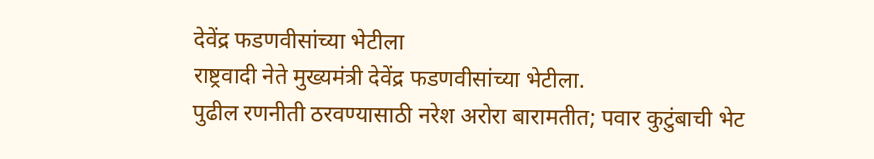देवेंद्र फडणवीसांच्या भेटीला
राष्ट्रवादी नेते मुख्यमंत्री देवेंद्र फडणवीसांच्या भेटीला.
पुढील रणनीती ठरवण्यासाठी नरेश अरोरा बारामतीत; पवार कुटुंबाची भेट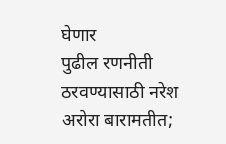घेणार
पुढील रणनीती ठरवण्यासाठी नरेश अरोरा बारामतीत;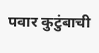पवार कुटुंबाची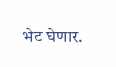भेट घेणार.